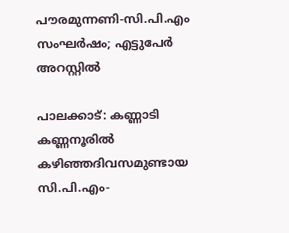പൗരമുന്നണി-സി.പി.എം സംഘർഷം; എട്ടുപേർ അറസ്റ്റിൽ

പാലക്കാട്: കണ്ണാടി കണ്ണനൂരിൽ കഴിഞ്ഞദിവസമുണ്ടായ സി.പി.എം-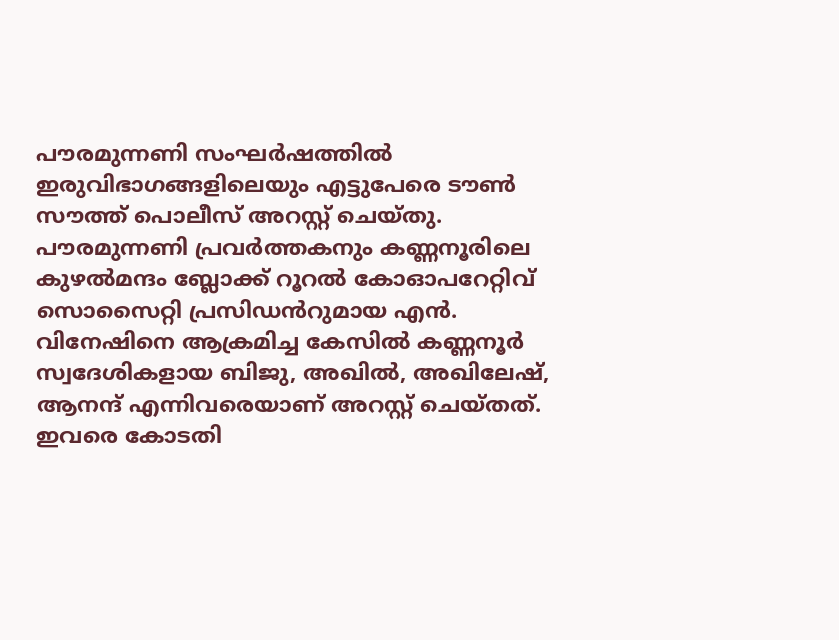പൗരമുന്നണി സംഘർഷത്തിൽ ഇരുവിഭാഗങ്ങളിലെയും എട്ടുപേരെ ടൗൺ സൗത്ത് പൊലീസ് അറസ്റ്റ് ചെയ്തു. പൗരമുന്നണി പ്രവർത്തകനും കണ്ണനൂരിലെ കുഴൽമന്ദം ബ്ലോക്ക് റൂറൽ കോഓപറേറ്റിവ് സൊസൈറ്റി പ്രസിഡൻറുമായ എൻ. വിനേഷിനെ ആക്രമിച്ച കേസിൽ കണ്ണനൂർ സ്വദേശികളായ ബിജു, അഖിൽ, അഖിലേഷ്, ആനന്ദ് എന്നിവരെയാണ് അറസ്റ്റ് ചെയ്തത്. ഇവരെ കോടതി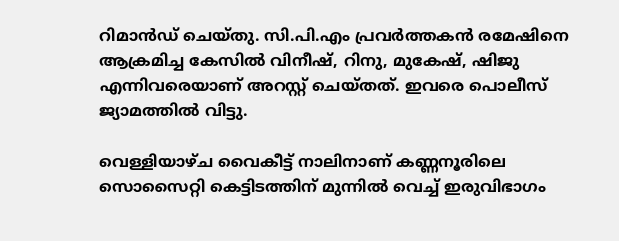റിമാൻഡ് ചെയ്തു. സി.പി.എം പ്രവർത്തകൻ രമേഷിനെ ആക്രമിച്ച കേസിൽ വിനീഷ്, റിനു, മുകേഷ്, ഷിജു എന്നിവരെയാണ് അറസ്റ്റ് ചെയ്തത്. ഇവരെ പൊലീസ് ജ്യാമത്തിൽ വിട്ടു.

വെള്ളിയാഴ്ച വൈകീട്ട് നാലിനാണ് കണ്ണനൂരിലെ സൊസൈറ്റി കെട്ടിടത്തിന് മുന്നിൽ വെച്ച് ഇരുവിഭാഗം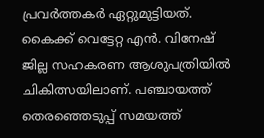പ്രവർത്തകർ ഏറ്റുമുട്ടിയത്. കൈക്ക് വെട്ടേറ്റ എൻ. വിനേഷ് ജില്ല സഹകരണ ആശുപത്രിയിൽ ചികിത്സയിലാണ്. പഞ്ചായത്ത് തെരഞ്ഞെടുപ്പ് സമയത്ത്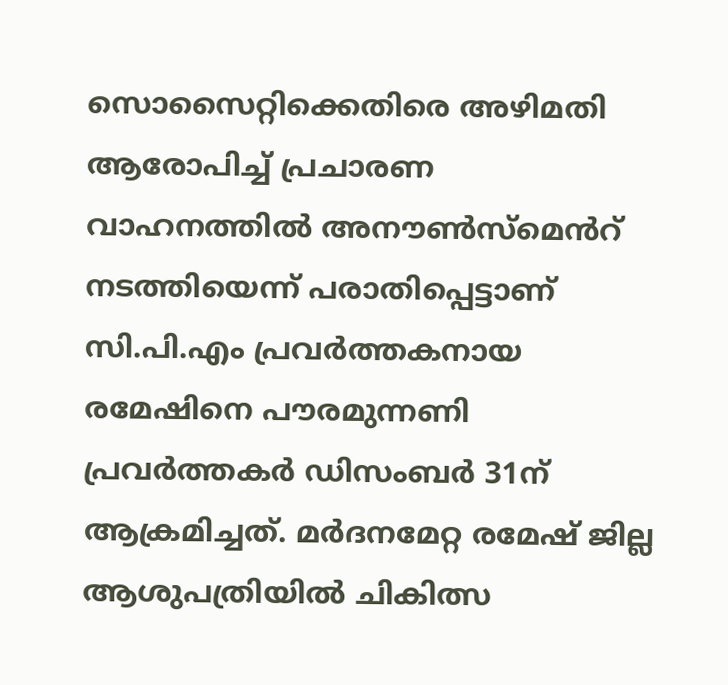സൊസൈറ്റിക്കെതിരെ അഴിമതി ആരോപിച്ച് പ്രചാരണ വാഹനത്തിൽ അനൗൺസ്മെൻറ് നടത്തിയെന്ന് പരാതിപ്പെട്ടാണ് സി.പി.എം പ്രവർത്തകനായ രമേഷിനെ പൗരമുന്നണി പ്രവർത്തകർ ഡിസംബർ 31ന് ആക്രമിച്ചത്. മർദനമേറ്റ രമേഷ് ജില്ല ആശുപത്രിയിൽ ചികിത്സ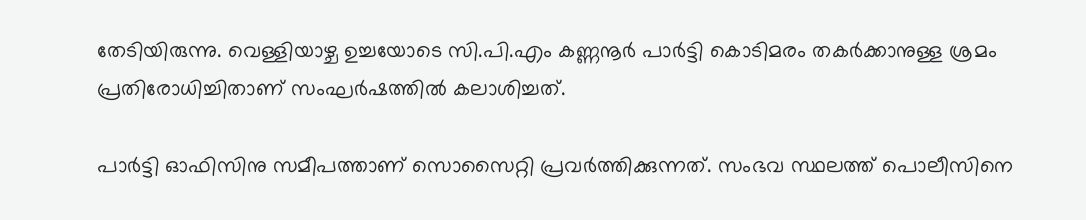തേടിയിരുന്നു. വെള്ളിയാഴ്ച ഉച്ചയോടെ സി.പി.എം കണ്ണനൂർ പാർട്ടി കൊടിമരം തകർക്കാനുള്ള ശ്രമം പ്രതിരോധിച്ചിതാണ് സംഘർഷത്തിൽ കലാശിച്ചത്.

പാർട്ടി ഓഫിസിനു സമീപത്താണ് സൊസൈറ്റി പ്രവർത്തിക്കുന്നത്. സംഭവ സ്ഥലത്ത് പൊലീസിനെ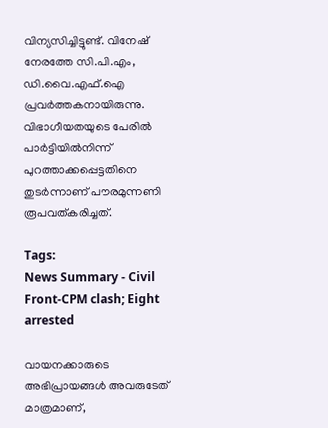വിന്യസിച്ചിട്ടുണ്ട്. വിനേഷ് നേരത്തേ സി.പി.എം, ഡി.വൈ.എഫ്.ഐ പ്രവർത്തകനാ‍യിരുന്നു. വിഭാഗീയതയുടെ പേരിൽ പാർട്ടിയിൽനിന്ന് പുറത്താക്കപ്പെട്ടതിനെ തുടർന്നാണ് പൗരമുന്നണി രൂപവത്കരിച്ചത്.

Tags:
News Summary - Civil Front-CPM clash; Eight arrested

വായനക്കാരുടെ അഭിപ്രായങ്ങള്‍ അവരുടേത് മാത്രമാണ്,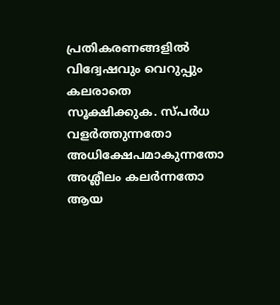പ്രതികരണങ്ങളിൽ വിദ്വേഷവും വെറുപ്പും കലരാതെ സൂക്ഷിക്കുക. സ്പർധ വളർത്തുന്നതോ അധിക്ഷേപമാകുന്നതോ അശ്ലീലം കലർന്നതോ ആയ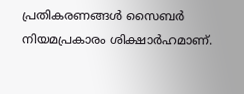പ്രതികരണങ്ങൾ സൈബർ നിയമപ്രകാരം ശിക്ഷാർഹമാണ്.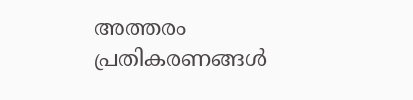അത്തരം പ്രതികരണങ്ങൾ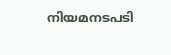നിയമനടപടി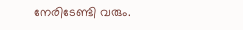നേരിടേണ്ടി വരും.